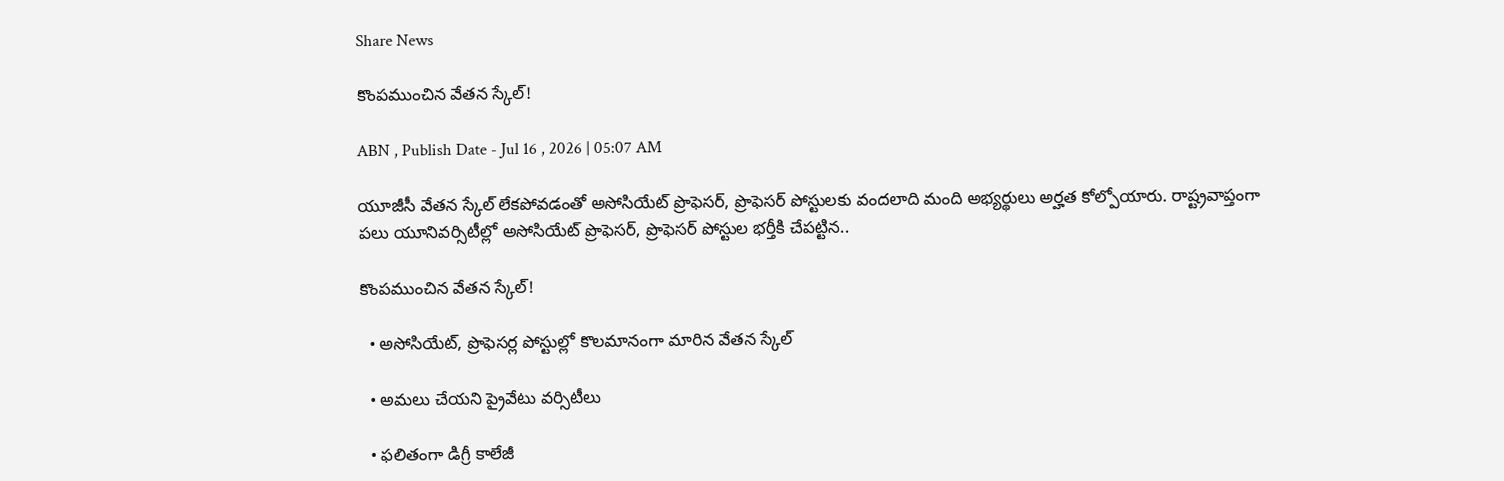Share News

కొంపముంచిన వేతన స్కేల్‌!

ABN , Publish Date - Jul 16 , 2026 | 05:07 AM

యూజీసీ వేతన స్కేల్‌ లేకపోవడంతో అసోసియేట్‌ ప్రొఫెసర్‌, ప్రొఫెసర్‌ పోస్టులకు వందలాది మంది అభ్యర్థులు అర్హత కోల్పోయారు. రాష్ట్రవాప్తంగా పలు యూనివర్సిటీల్లో అసోసియేట్‌ ప్రొఫెసర్‌, ప్రొఫెసర్‌ పోస్టుల భర్తీకి చేపట్టిన..

కొంపముంచిన వేతన స్కేల్‌!

  • అసోసియేట్‌, ప్రొఫెసర్ల పోస్టుల్లో కొలమానంగా మారిన వేతన స్కేల్‌

  • అమలు చేయని ప్రైవేటు వర్సిటీలు

  • ఫలితంగా డిగ్రీ కాలేజీ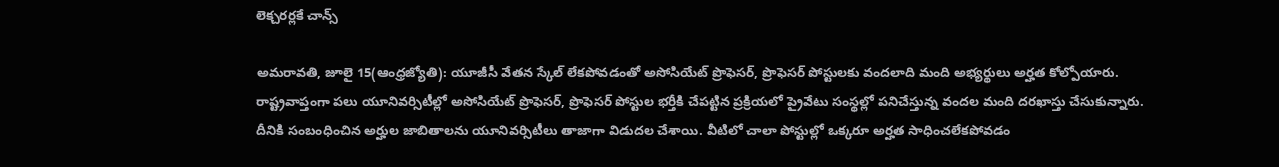లెక్చరర్లకే చాన్స్‌

అమరావతి, జూలై 15(ఆంధ్రజ్యోతి): యూజీసీ వేతన స్కేల్‌ లేకపోవడంతో అసోసియేట్‌ ప్రొఫెసర్‌, ప్రొఫెసర్‌ పోస్టులకు వందలాది మంది అభ్యర్థులు అర్హత కోల్పోయారు. రాష్ట్రవాప్తంగా పలు యూనివర్సిటీల్లో అసోసియేట్‌ ప్రొఫెసర్‌, ప్రొఫెసర్‌ పోస్టుల భర్తీకి చేపట్టిన ప్రక్రియలో ప్రైవేటు సంస్థల్లో పనిచేస్తున్న వందల మంది దరఖాస్తు చేసుకున్నారు. దీనికి సంబంధించిన అర్హుల జాబితాలను యూనివర్సిటీలు తాజాగా విడుదల చేశాయి. వీటిలో చాలా పోస్టుల్లో ఒక్కరూ అర్హత సాధించలేకపోవడం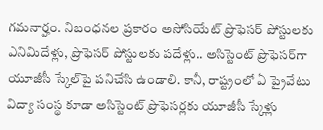గమనార్హం. నిబంధనల ప్రకారం అసోసియేట్‌ ప్రొఫెసర్‌ పోస్టులకు ఎనిమిదేళ్లు, ప్రొఫెసర్‌ పోస్టులకు పదేళ్లు.. అసిస్టెంట్‌ ప్రొఫెసర్‌గా యూజీసీ స్కేల్‌పై పనిచేసి ఉండాలి. కానీ, రాష్ట్రంలో ఏ ప్రైవేటు విద్యా సంస్థ కూడా అసిస్టెంట్‌ ప్రొఫెసర్లకు యూజీసీ స్కేళ్లు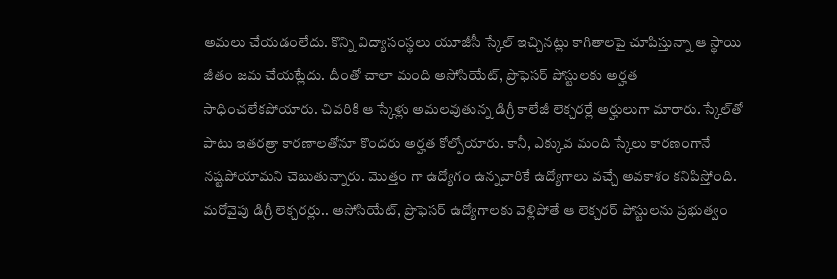అమలు చేయడంలేదు. కొన్ని విద్యాసంస్థలు యూజీసీ స్కేల్‌ ఇచ్చినట్లు కాగితాలపై చూపిస్తున్నా ఆ స్థాయి జీతం జమ చేయట్లేదు. దీంతో చాలా మంది అసోసియేట్‌, ప్రొఫెసర్‌ పోస్టులకు అర్హత సాధించలేకపోయారు. చివరికి ఆ స్కేళ్లు అమలవుతున్న డిగ్రీ కాలేజీ లెక్చరర్లే అర్హులుగా మారారు. స్కేల్‌తో పాటు ఇతరత్రా కారణాలతోనూ కొందరు అర్హత కోల్పోయారు. కానీ, ఎక్కువ మంది స్కేలు కారణంగానే నష్టపోయామని చెబుతున్నారు. మొత్తం గా ఉద్యోగం ఉన్నవారికే ఉద్యోగాలు వచ్చే అవకాశం కనిపిస్తోంది. మరోవైపు డిగ్రీ లెక్చరర్లు.. అసోసియేట్‌, ప్రొఫెసర్‌ ఉద్యోగాలకు వెళ్లిపోతే ఆ లెక్చరర్‌ పోస్టులను ప్రభుత్వం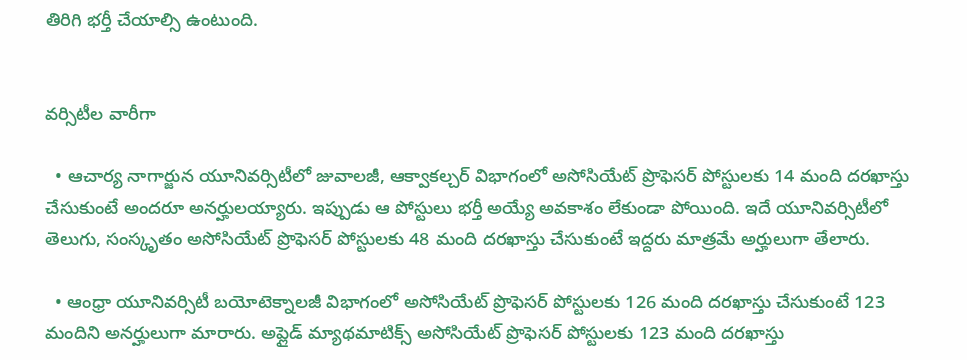తిరిగి భర్తీ చేయాల్సి ఉంటుంది.


వర్సిటీల వారీగా

  • ఆచార్య నాగార్జున యూనివర్సిటీలో జువాలజీ, ఆక్వాకల్చర్‌ విభాగంలో అసోసియేట్‌ ప్రొఫెసర్‌ పోస్టులకు 14 మంది దరఖాస్తు చేసుకుంటే అందరూ అనర్హులయ్యారు. ఇప్పుడు ఆ పోస్టులు భర్తీ అయ్యే అవకాశం లేకుండా పోయింది. ఇదే యూనివర్సిటీలో తెలుగు, సంస్కృతం అసోసియేట్‌ ప్రొఫెసర్‌ పోస్టులకు 48 మంది దరఖాస్తు చేసుకుంటే ఇద్దరు మాత్రమే అర్హులుగా తేలారు.

  • ఆంధ్రా యూనివర్సిటీ బయోటెక్నాలజీ విభాగంలో అసోసియేట్‌ ప్రొఫెసర్‌ పోస్టులకు 126 మంది దరఖాస్తు చేసుకుంటే 123 మందిని అనర్హులుగా మారారు. అప్లైడ్‌ మ్యాథమాటిక్స్‌ అసోసియేట్‌ ప్రొఫెసర్‌ పోస్టులకు 123 మంది దరఖాస్తు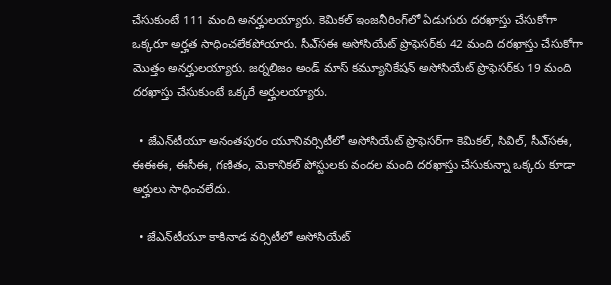చేసుకుంటే 111 మంది అనర్హులయ్యారు. కెమికల్‌ ఇంజనీరింగ్‌లో ఏడుగురు దరఖాస్తు చేసుకోగా ఒక్కరూ అర్హత సాధించలేకపోయారు. సీఎ్‌సఈ అసోసియేట్‌ ప్రొఫెసర్‌కు 42 మంది దరఖాస్తు చేసుకోగా మొత్తం అనర్హులయ్యారు. జర్నలిజం అండ్‌ మాస్‌ కమ్యూనికేషన్‌ అసోసియేట్‌ ప్రొఫెసర్‌కు 19 మంది దరఖాస్తు చేసుకుంటే ఒక్కరే అర్హులయ్యారు.

  • జేఎన్‌టీయూ అనంతపురం యూనివర్సిటీలో అసోసియేట్‌ ప్రొఫెసర్‌గా కెమికల్‌, సివిల్‌, సీఎ్‌సఈ, ఈఈఈ, ఈసీఈ, గణితం, మెకానికల్‌ పోస్టులకు వందల మంది దరఖాస్తు చేసుకున్నా ఒక్కరు కూడా అర్హులు సాధించలేదు.

  • జేఎన్‌టీయూ కాకినాడ వర్సిటీలో అసోసియేట్‌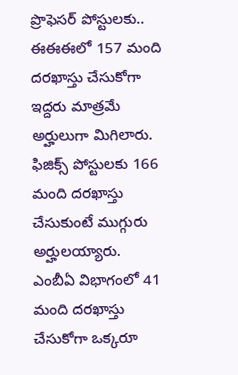ప్రొఫెసర్‌ పోస్టులకు.. ఈఈఈలో 157 మంది దరఖాస్తు చేసుకోగా ఇద్దరు మాత్రమే అర్హులుగా మిగిలారు. ఫిజిక్స్‌ పోస్టులకు 166 మంది దరఖాస్తు చేసుకుంటే ముగ్గురు అర్హులయ్యారు. ఎంబీఏ విభాగంలో 41 మంది దరఖాస్తు చేసుకోగా ఒక్కరూ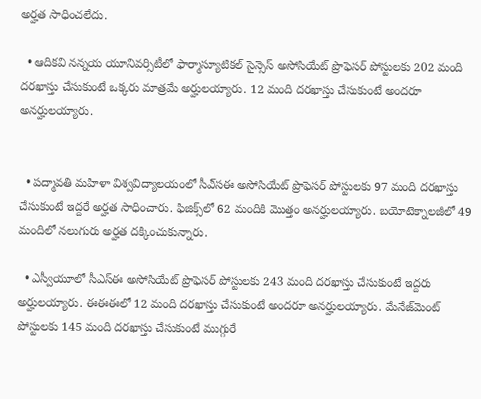అర్హత సాధించలేదు.

  • ఆదికవి నన్నయ యూనివర్సిటీలో ఫార్మాస్యూటికల్‌ సైన్సెస్‌ అసోసియేట్‌ ప్రొఫెసర్‌ పోస్టులకు 202 మంది దరఖాస్తు చేసుకుంటే ఒక్కరు మాత్రమే అర్హులయ్యారు. 12 మంది దరఖాస్తు చేసుకుంటే అందరూ అనర్హులయ్యారు.


  • పద్మావతి మహిళా విశ్వవిద్యాలయంలో సీఎ్‌సఈ అసోసియేట్‌ ప్రొఫెసర్‌ పోస్టులకు 97 మంది దరఖాస్తు చేసుకుంటే ఇద్దరే అర్హత సాధించారు. ఫిజిక్స్‌లో 62 మందికి మొత్తం అనర్హులయ్యారు. బయోటెక్నాలజీలో 49 మందిలో నలుగురు అర్హత దక్కించుకున్నారు.

  • ఎస్వీయూలో సీఎస్ఈ అసోసియేట్‌ ప్రొఫెసర్‌ పోస్టులకు 243 మంది దరఖాస్తు చేసుకుంటే ఇద్దరు అర్హులయ్యారు. ఈఈఈలో 12 మంది దరఖాస్తు చేసుకుంటే అందరూ అనర్హులయ్యారు. మేనేజ్‌మెంట్‌ పోస్టులకు 145 మంది దరఖాస్తు చేసుకుంటే ముగ్గురే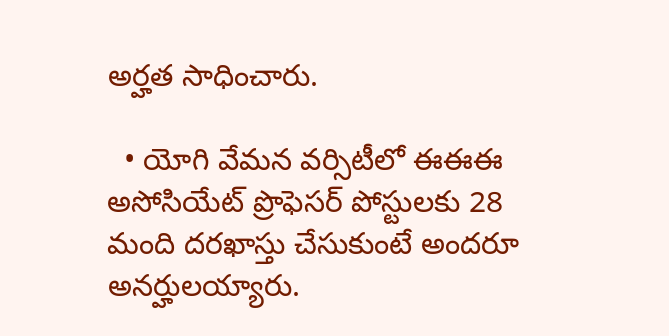అర్హత సాధించారు.

  • యోగి వేమన వర్సిటీలో ఈఈఈ అసోసియేట్‌ ప్రొఫెసర్‌ పోస్టులకు 28 మంది దరఖాస్తు చేసుకుంటే అందరూ అనర్హులయ్యారు.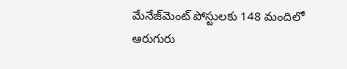మేనేజ్‌మెంట్‌ పోస్టులకు 148 మందిలో ఆరుగురు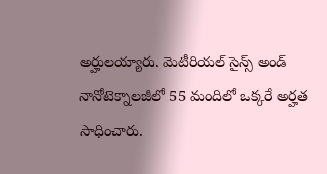అర్హులయ్యారు. మెటీరియల్‌ సైన్స్‌ అండ్‌ నానోటెక్నాలజీలో 55 మందిలో ఒక్కరే అర్హత సాధించారు.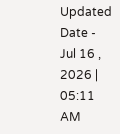Updated Date - Jul 16 , 2026 | 05:11 AM